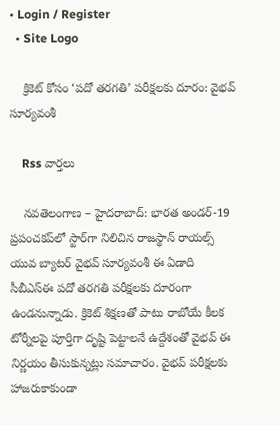• Login / Register
  • Site Logo

    క్రికెట్ కోసం ‘పదో తరగతి’ పరీక్షలకు దూరం: వైభవ్ సూర్యవంశీ

    Rss వార్తలు

    నవతెలంగాణ – హైదరాబాద్: భారత అండర్‌-19 ప్రపంచకప్‌లో స్టార్‌గా నిలిచిన రాజస్థాన్ రాయల్స్ యువ బ్యాటర్ వైభవ్ సూర్యవంశీ ఈ ఏడాది సీబీఎస్‌ఈ పదో తరగతి పరీక్షలకు దూరంగా ఉండనున్నాడు. క్రికెట్ శిక్షణతో పాటు రాబోయే కీలక టోర్నీలపై పూర్తిగా దృష్టి పెట్టాలనే ఉద్దేశంతో వైభవ్ ఈ నిర్ణయం తీసుకున్నట్లు సమాచారం. వైభవ్ పరీక్షలకు హాజరుకాకుండా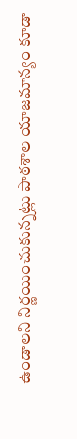ఉండాలని నిర్ణయించుకున్నట్లు పాఠశాల యాజమాన్యం కూడా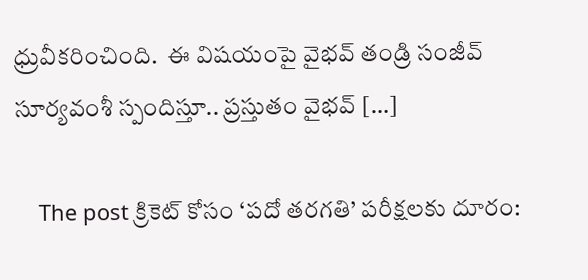ధ్రువీకరించింది.  ఈ విషయంపై వైభవ్ తండ్రి సంజీవ్ సూర్యవంశీ స్పందిస్తూ.. ప్రస్తుతం వైభవ్ […]

    The post క్రికెట్ కోసం ‘పదో తరగతి’ పరీక్షలకు దూరం: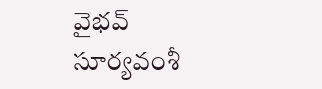వైభవ్ సూర్యవంశీ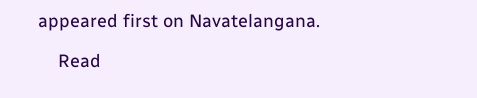appeared first on Navatelangana.

    Read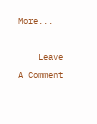More...

    Leave A Comment